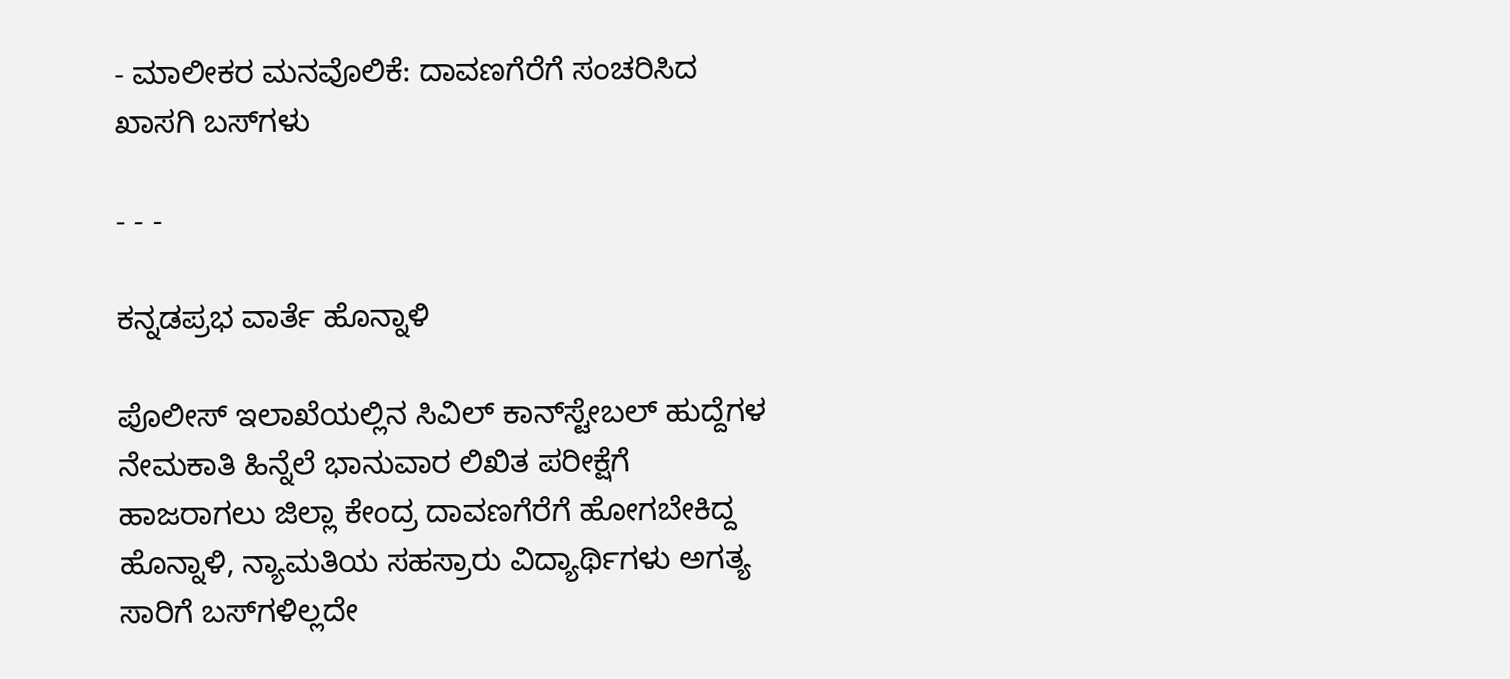- ಮಾಲೀಕರ ಮನವೊಲಿಕೆ: ದಾವಣಗೆರೆಗೆ ಸಂಚರಿಸಿದ ಖಾಸಗಿ ಬಸ್‌ಗಳು

- - -

ಕನ್ನಡಪ್ರಭ ವಾರ್ತೆ ಹೊನ್ನಾಳಿ

ಪೊಲೀಸ್‌ ಇಲಾಖೆಯಲ್ಲಿನ ಸಿವಿಲ್‌ ಕಾನ್‌ಸ್ಟೇಬಲ್‌ ಹುದ್ದೆಗಳ ನೇಮಕಾತಿ ಹಿನ್ನೆಲೆ ಭಾನುವಾರ ಲಿಖಿತ ಪರೀಕ್ಷೆಗೆ ಹಾಜರಾಗಲು ಜಿಲ್ಲಾ ಕೇಂದ್ರ ದಾವಣಗೆರೆಗೆ ಹೋಗಬೇಕಿದ್ದ ಹೊನ್ನಾಳಿ, ನ್ಯಾಮತಿಯ ಸಹಸ್ರಾರು ವಿದ್ಯಾರ್ಥಿಗಳು ಅಗತ್ಯ ಸಾರಿಗೆ ಬಸ್‌ಗಳಿಲ್ಲದೇ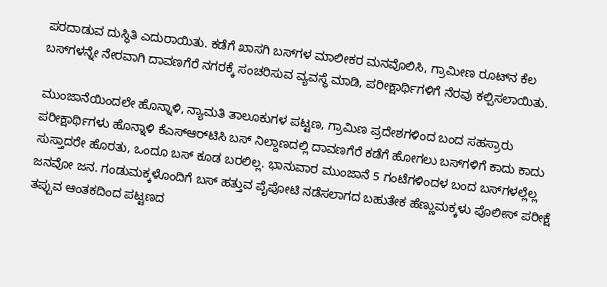ಪರದಾಡುವ ದುಸ್ಥಿತಿ ಎದುರಾಯಿತು. ಕಡೆಗೆ ಖಾಸಗಿ ಬಸ್‌ಗಳ ಮಾಲೀಕರ ಮನವೊಲಿಸಿ, ಗ್ರಾಮೀಣ ರೂಟ್‌ನ ಕೆಲ ಬಸ್‌ಗಳನ್ನೇ ನೇರವಾಗಿ ದಾವಣಗೆರೆ ನಗರಕ್ಕೆ ಸಂಚರಿಸುವ ವ್ಯವಸ್ಥೆ ಮಾಡಿ, ಪರೀಕ್ಷಾರ್ಥಿಗಳಿಗೆ ನೆರವು ಕಲ್ಪಿಸಲಾಯಿತು.

ಮುಂಜಾನೆಯಿಂದಲೇ ಹೊನ್ನಾಳಿ, ನ್ಯಾಮತಿ ತಾಲೂಕುಗಳ ಪಟ್ಟಣ, ಗ್ರಾಮಿಣ ಪ್ರದೇಶಗಳಿಂದ ಬಂದ ಸಹಸ್ರಾರು ಪರೀಕ್ಷಾರ್ಥಿಗಳು ಹೊನ್ನಾಳಿ ಕೆಎಸ್‌ಆರ್‌ಟಿಸಿ ಬಸ್ ನಿಲ್ದಾಣದಲ್ಲಿ ದಾವಣಗೆರೆ ಕಡೆಗೆ ಹೋಗಲು ಬಸ್‌ಗಳಿಗೆ ಕಾದು ಕಾದು ಸುಸ್ತಾದರೇ ಹೊರತು, ಒಂದೂ ಬಸ್ ಕೂಡ ಬರಲಿಲ್ಲ. ಭಾನುವಾರ ಮುಂಜಾನೆ 5 ಗಂಟೆಗಳಿಂದಳ ಬಂದ ಬಸ್‌ಗಳಲ್ಲೆಲ್ಲ ಜನವೋ ಜನ. ಗಂಡುಮಕ್ಕಳೊಂದಿಗೆ ಬಸ್ ಹತ್ತುವ ಪೈಪೋಟಿ ನಡೆಸಲಾಗದ ಬಹುತೇಕ ಹೆಣ್ಣುಮಕ್ಕಳು ಪೊಲೀಸ್‌ ಪರೀಕ್ಷೆ ತಪ್ಪುವ ಆಂತಕದಿಂದ ಪಟ್ಟಣದ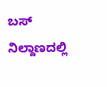ಬಸ್ ನಿಲ್ದಾಣದಲ್ಲಿ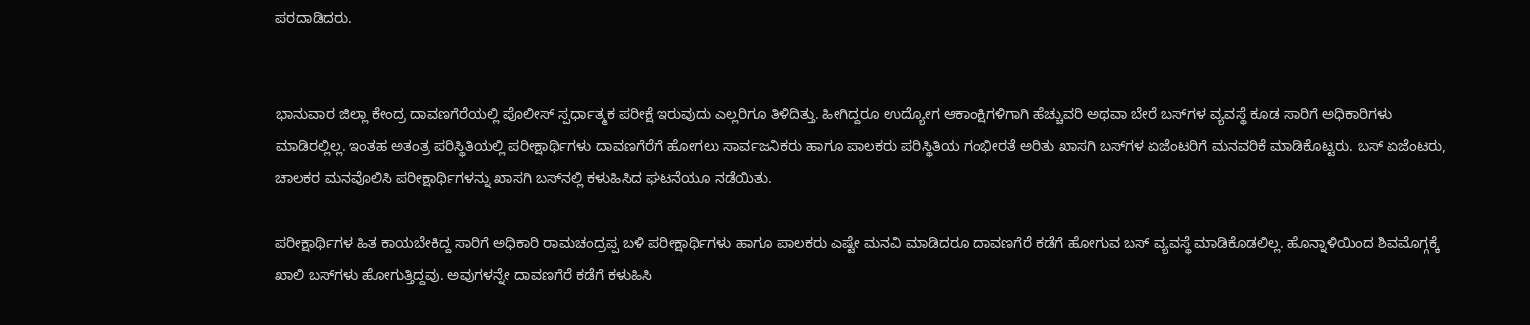ಪರದಾಡಿದರು.


ಭಾನುವಾರ ಜಿಲ್ಲಾ ಕೇಂದ್ರ ದಾವಣಗೆರೆಯಲ್ಲಿ ಪೊಲೀಸ್ ಸ್ಪರ್ಧಾತ್ಮಕ ಪರೀಕ್ಷೆ ಇರುವುದು ಎಲ್ಲರಿಗೂ ತಿಳಿದಿತ್ತು. ಹೀಗಿದ್ದರೂ ಉದ್ಯೋಗ ಆಕಾಂಕ್ಷಿಗಳಿಗಾಗಿ ಹೆಚ್ಚುವರಿ ಅಥವಾ ಬೇರೆ ಬಸ್‌ಗಳ ವ್ಯವಸ್ಥೆ ಕೂಡ ಸಾರಿಗೆ ಅಧಿಕಾರಿಗಳು ಮಾಡಿರಲ್ಲಿಲ್ಲ. ಇಂತಹ ಅತಂತ್ರ ಪರಿಸ್ಥಿತಿಯಲ್ಲಿ ಪರೀಕ್ಷಾರ್ಥಿಗಳು ದಾವಣಗೆರೆಗೆ ಹೋಗಲು ಸಾರ್ವಜನಿಕರು ಹಾಗೂ ಪಾಲಕರು ಪರಿಸ್ಥಿತಿಯ ಗಂಭೀರತೆ ಅರಿತು ಖಾಸಗಿ ಬಸ್‌ಗಳ ಏಜೆಂಟರಿಗೆ ಮನವರಿಕೆ ಮಾಡಿಕೊಟ್ಟರು. ಬಸ್‌ ಏಜೆಂಟರು, ಚಾಲಕರ ಮನವೊಲಿಸಿ ಪರೀಕ್ಷಾರ್ಥಿಗಳನ್ನು ಖಾಸಗಿ ಬಸ್‌ನಲ್ಲಿ ಕಳುಹಿಸಿದ ಘಟನೆಯೂ ನಡೆಯಿತು.

ಪರೀಕ್ಷಾರ್ಥಿಗಳ ಹಿತ ಕಾಯಬೇಕಿದ್ದ ಸಾರಿಗೆ ಅಧಿಕಾರಿ ರಾಮಚಂದ್ರಪ್ಪ ಬಳಿ ಪರೀಕ್ಷಾರ್ಥಿಗಳು ಹಾಗೂ ಪಾಲಕರು ಎಷ್ಟೇ ಮನವಿ ಮಾಡಿದರೂ ದಾವಣಗೆರೆ ಕಡೆಗೆ ಹೋಗುವ ಬಸ್ ವ್ಯವಸ್ಥೆ ಮಾಡಿಕೊಡಲಿಲ್ಲ. ಹೊನ್ನಾಳಿಯಿಂದ ಶಿವಮೊಗ್ಗಕ್ಕೆ ಖಾಲಿ ಬಸ್‌ಗಳು ಹೋಗುತ್ತಿದ್ದವು. ಅವುಗಳನ್ನೇ ದಾವಣಗೆರೆ ಕಡೆಗೆ ಕಳುಹಿಸಿ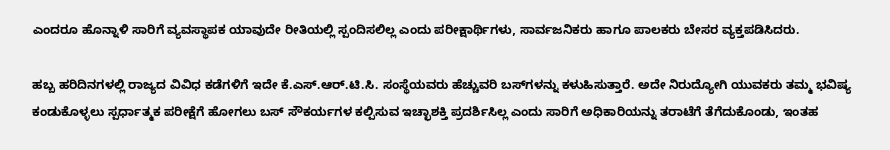ಎಂದರೂ ಹೊನ್ನಾಳಿ ಸಾರಿಗೆ ವ್ಯವಸ್ಥಾಪಕ ಯಾವುದೇ ರೀತಿಯಲ್ಲಿ ಸ್ಪಂದಿಸಲಿಲ್ಲ ಎಂದು ಪರೀಕ್ಷಾರ್ಥಿಗಳು, ಸಾರ್ವಜನಿಕರು ಹಾಗೂ ಪಾಲಕರು ಬೇಸರ ವ್ಯಕ್ತಪಡಿಸಿದರು.

ಹಬ್ಬ ಹರಿದಿನಗಳಲ್ಲಿ ರಾಜ್ಯದ ವಿವಿಧ ಕಡೆಗಳಿಗೆ ಇದೇ ಕೆ.ಎಸ್.ಆರ್.ಟಿ.ಸಿ. ಸಂಸ್ಥೆಯವರು ಹೆಚ್ಚುವರಿ ಬಸ್‌ಗಳನ್ನು ಕಳುಹಿಸುತ್ತಾರೆ. ಅದೇ ನಿರುದ್ಯೋಗಿ ಯುವಕರು ತಮ್ಮ ಭವಿಷ್ಯ ಕಂಡುಕೊಳ್ಳಲು ಸ್ಪರ್ಧಾತ್ಮಕ ಪರೀಕ್ಷೆಗೆ ಹೋಗಲು ಬಸ್ ಸೌಕರ್ಯಗಳ ಕಲ್ಪಿಸುವ ಇಚ್ಛಾಶಕ್ತಿ ಪ್ರದರ್ಶಿಸಿಲ್ಲ ಎಂದು ಸಾರಿಗೆ ಅಧಿಕಾರಿಯನ್ನು ತರಾಟೆಗೆ ತೆಗೆದುಕೊಂಡು, ಇಂತಹ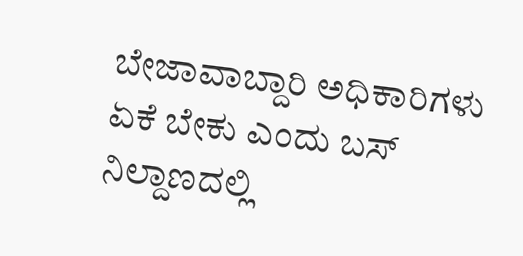ಬೇಜಾವಾಬ್ದಾರಿ ಅಧಿಕಾರಿಗಳು ಏಕೆ ಬೇಕು ಎಂದು ಬಸ್ ನಿಲ್ದಾಣದಲ್ಲಿ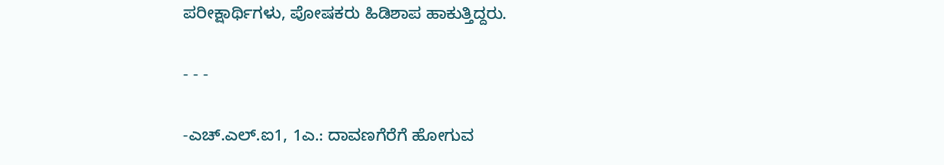ಪರೀಕ್ಷಾರ್ಥಿಗಳು, ಪೋಷಕರು ಹಿಡಿಶಾಪ ಹಾಕುತ್ತಿದ್ದರು.

- - -

-ಎಚ್.ಎಲ್.ಐ1, 1ಎ.: ದಾವಣಗೆರೆಗೆ ಹೋಗುವ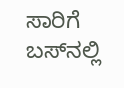ಸಾರಿಗೆ ಬಸ್‌ನಲ್ಲಿ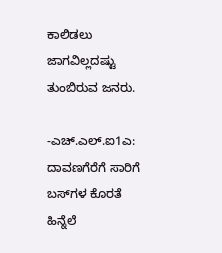ಕಾಲಿಡಲು ಜಾಗವಿಲ್ಲದಷ್ಟು ತುಂಬಿರುವ ಜನರು.

-ಎಚ್.ಎಲ್.ಐ1ಎ: ದಾವಣಗೆರೆಗೆ ಸಾರಿಗೆ ಬಸ್‌ಗಳ ಕೊರತೆ ಹಿನ್ನೆಲೆ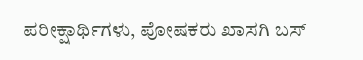ಪರೀಕ್ಷಾರ್ಥಿಗಳು, ಪೋಷಕರು ಖಾಸಗಿ ಬಸ್‌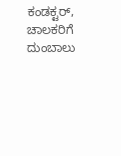ಕಂಡಕ್ಟರ್‌, ಚಾಲಕರಿಗೆ ದುಂಬಾಲು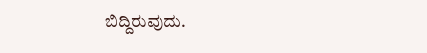ಬಿದ್ದಿರುವುದು.